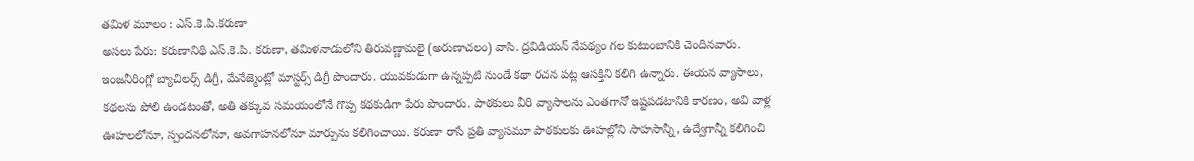తమిళ మూలం : ఎస్.కె.పి.కరుణా
అసలు పేరు: కరుణానిథి ఎస్.కె.పి. కరుణా, తమిళనాడులోని తిరువణ్ణామలై (అరుణాచలం) వాసి. ద్రవిడియన్ నేపథ్యం గల కుటుంబానికి చెందినవారు. ఇంజనీరింగ్లో బ్యాచిలర్స్ డిగ్రీ, మేనేజ్మెంట్లో మాస్టర్స్ డిగ్రీ పొందారు. యువకుడుగా ఉన్నప్పటి నుండే కథా రచన పట్ల ఆసక్తిని కలిగి ఉన్నారు. ఈయన వ్యాసాలు, కథలను పోలి ఉండటంతో, అతి తక్కువ సమయంలోనే గొప్ప కథకుడిగా పేరు పొందారు. పాఠకులు వీరి వ్యాసాలను ఎంతగానో ఇష్టపడటానికి కారణం, అవి వాళ్ల ఊహలలోనూ, స్పందనలోనూ, అవగాహనలోనూ మార్పును కలిగించాయి. కరుణా రాసే ప్రతి వ్యాసమూ పాఠకులకు ఊహల్లోని సాహసాన్నీ, ఉద్వేగాన్నీ కలిగించి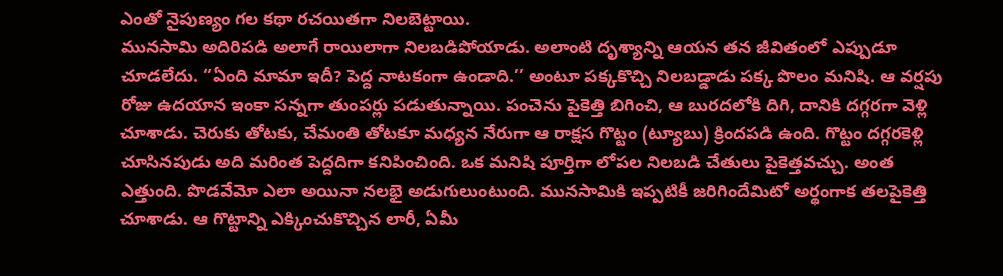ఎంతో నైపుణ్యం గల కథా రచయితగా నిలబెట్టాయి.
మునసామి అదిరిపడి అలాగే రాయిలాగా నిలబడిపోయాడు. అలాంటి దృశ్యాన్ని ఆయన తన జీవితంలో ఎప్పుడూ చూడలేదు. ‘‘ఏంది మామా ఇదీ? పెద్ద నాటకంగా ఉండాది.’’ అంటూ పక్కకొచ్చి నిలబడ్డాడు పక్క పొలం మనిషి. ఆ వర్షపు రోజు ఉదయాన ఇంకా సన్నగా తుంపర్లు పడుతున్నాయి. పంచెను పైకెత్తి బిగించి, ఆ బురదలోకి దిగి, దానికి దగ్గరగా వెళ్లి చూశాడు. చెరుకు తోటకు, చేమంతి తోటకూ మధ్యన నేరుగా ఆ రాక్షస గొట్టం (ట్యూబు) క్రిందపడి ఉంది. గొట్టం దగ్గరకెళ్లి చూసినపుడు అది మరింత పెద్దదిగా కనిపించింది. ఒక మనిషి పూర్తిగా లోపల నిలబడి చేతులు పైకెత్తవచ్చు. అంత ఎత్తుంది. పొడవేమో ఎలా అయినా నలభై అడుగులుంటుంది. మునసామికి ఇప్పటికీ జరిగిందేమిటో అర్థంగాక తలపైకెత్తి చూశాడు. ఆ గొట్టాన్ని ఎక్కించుకొచ్చిన లారీ, ఏమీ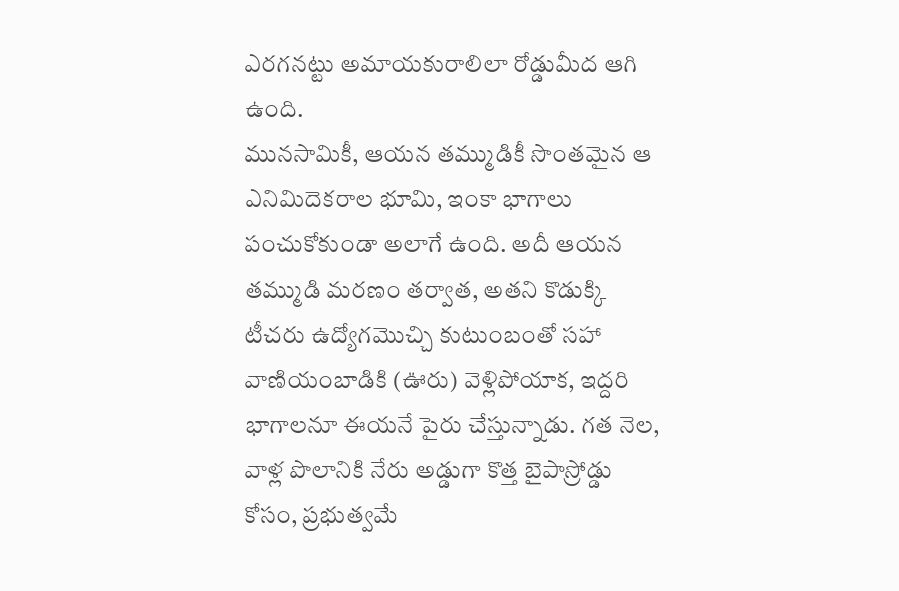ఎరగనట్టు అమాయకురాలిలా రోడ్డుమీద ఆగి ఉంది.
మునసామికీ, ఆయన తమ్ముడికీ సొంతమైన ఆ ఎనిమిదెకరాల భూమి, ఇంకా భాగాలు పంచుకోకుండా అలాగే ఉంది. అదీ ఆయన తమ్ముడి మరణం తర్వాత, అతని కొడుక్కి టీచరు ఉద్యోగమొచ్చి కుటుంబంతో సహా వాణియంబాడికి (ఊరు) వెళ్లిపోయాక, ఇద్దరి భాగాలనూ ఈయనే పైరు చేస్తున్నాడు. గత నెల, వాళ్ల పొలానికి నేరు అడ్డుగా కొత్త బైపాస్రోడ్డు కోసం, ప్రభుత్వమే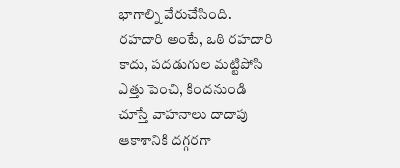భాగాల్ని వేరుచేసింది. రహదారి అంటే, ఒఠి రహదారి కాదు, పదడుగుల మట్టిపోసి ఎత్తు పెంచి, కిందనుండి చూస్తే వాహనాలు దాదాపు ఆకాశానికి దగ్గరగా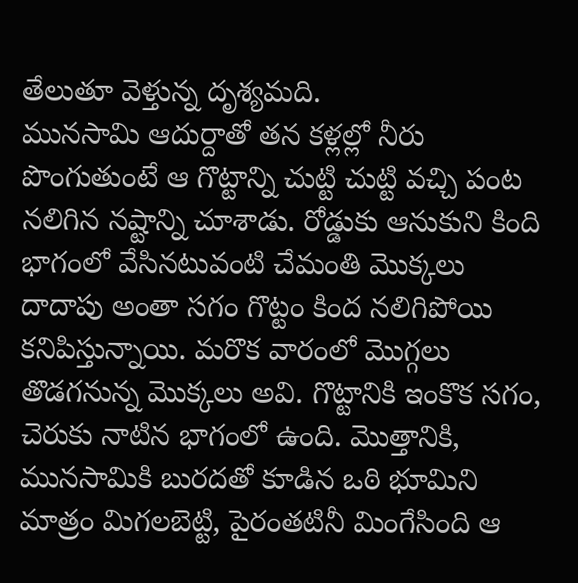తేలుతూ వెళ్తున్న దృశ్యమది.
మునసామి ఆదుర్దాతో తన కళ్లల్లో నీరు పొంగుతుంటే ఆ గొట్టాన్ని చుట్టి చుట్టి వచ్చి పంట నలిగిన నష్టాన్ని చూశాడు. రోడ్డుకు ఆనుకుని కింది భాగంలో వేసినటువంటి చేమంతి మొక్కలు దాదాపు అంతా సగం గొట్టం కింద నలిగిపోయి కనిపిస్తున్నాయి. మరొక వారంలో మొగ్గలు తొడగనున్న మొక్కలు అవి. గొట్టానికి ఇంకొక సగం, చెరుకు నాటిన భాగంలో ఉంది. మొత్తానికి, మునసామికి బురదతో కూడిన ఒఠి భూమిని మాత్రం మిగలబెట్టి, పైరంతటినీ మింగేసింది ఆ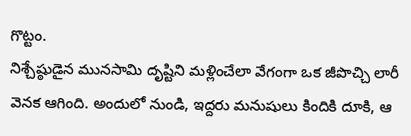గొట్టం.
నిశ్చేష్ఠుడైన మునసామి దృష్టిని మళ్లించేలా వేగంగా ఒక జీపొచ్చి లారీ వెనక ఆగింది. అందులో నుండి, ఇద్దరు మనుషులు కిందికి దూకి, ఆ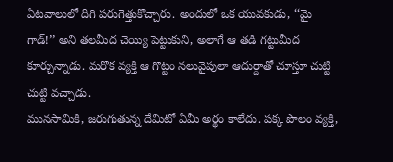ఏటవాలులో దిగి పరుగెత్తుకొచ్చారు. అందులో ఒక యువకుడు, ‘‘మై గాడ్!’’ అని తలమీద చెయ్యి పెట్టుకుని, అలాగే ఆ తడి గట్టుమీద కూర్చున్నాడు. మరొక వ్యక్తి ఆ గొట్టం నలువైపులా ఆదుర్దాతో చూస్తూ చుట్టి చుట్టి వచ్చాడు.
మునసామికి, జరుగుతున్న దేమిటో ఏమీ అర్థం కాలేదు. పక్క పొలం వ్యక్తి,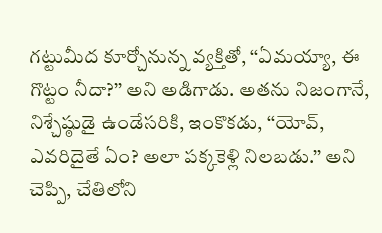గట్టుమీద కూర్చోనున్న వ్యక్తితో, ‘‘ఏమయ్యా, ఈ గొట్టం నీదా?’’ అని అడిగాడు. అతను నిజంగానే, నిశ్చేష్ఠుడై ఉండేసరికి, ఇంకొకడు, ‘‘యోవ్, ఎవరిదైతే ఏం? అలా పక్కకెళ్లి నిలబడు.’’ అని చెప్పి, చేతిలోని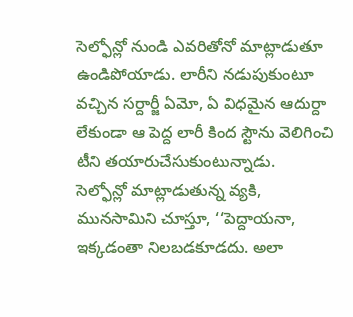సెల్ఫోన్లో నుండి ఎవరితోనో మాట్లాడుతూ ఉండిపోయాడు. లారీని నడుపుకుంటూ వచ్చిన సర్దార్జీ ఏమో, ఏ విధమైన ఆదుర్దా లేకుండా ఆ పెద్ద లారీ కింద స్టౌను వెలిగించి టీని తయారుచేసుకుంటున్నాడు.
సెల్ఫోన్లో మాట్లాడుతున్న వ్యకి, మునసామిని చూస్తూ, ‘‘పెద్దాయనా, ఇక్కడంతా నిలబడకూడదు. అలా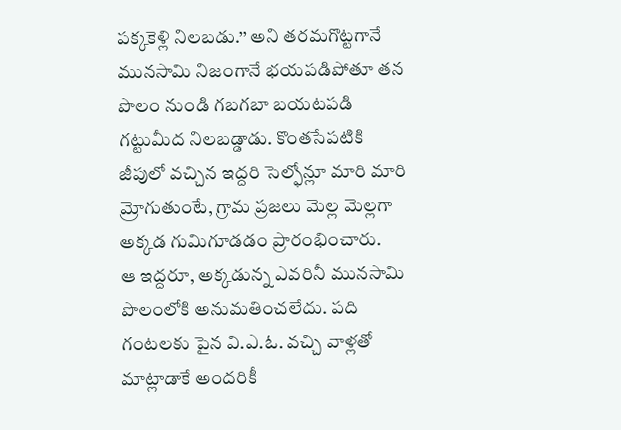పక్కకెళ్లి నిలబడు.’’ అని తరమగొట్టగానే మునసామి నిజంగానే భయపడిపోతూ తన పొలం నుండి గబగబా బయటపడి గట్టుమీద నిలబడ్డాడు. కొంతసేపటికి జీపులో వచ్చిన ఇద్దరి సెల్ఫోన్లూ మారి మారి మ్రోగుతుంటే, గ్రామ ప్రజలు మెల్ల మెల్లగా అక్కడ గుమిగూడడం ప్రారంభించారు.
ఆ ఇద్దరూ, అక్కడున్న ఎవరినీ మునసామి పొలంలోకి అనుమతించలేదు. పది గంటలకు పైన వి.ఎ.ఓ. వచ్చి వాళ్లతో మాట్లాడాకే అందరికీ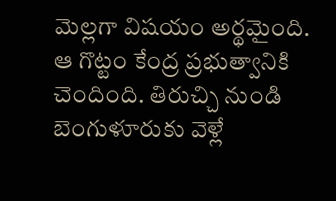మెల్లగా విషయం అర్థమైంది. ఆ గొట్టం కేంద్ర ప్రభుత్వానికి చెందింది. తిరుచ్చి నుండి బెంగుళూరుకు వెళ్లే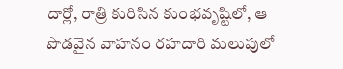దార్లో, రాత్రి కురిసిన కుంభవృష్టిలో, ఆ పొడవైన వాహనం రహదారి మలుపులో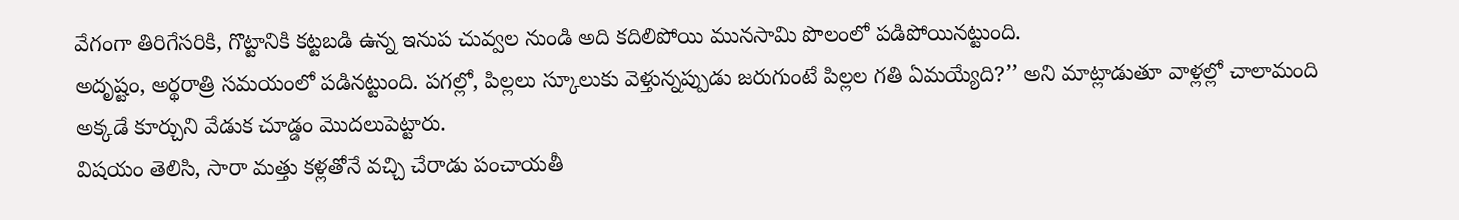వేగంగా తిరిగేసరికి, గొట్టానికి కట్టబడి ఉన్న ఇనుప చువ్వల నుండి అది కదిలిపోయి మునసామి పొలంలో పడిపోయినట్టుంది.
అదృష్టం, అర్థరాత్రి సమయంలో పడినట్టుంది. పగల్లో, పిల్లలు స్కూలుకు వెళ్తున్నప్పుడు జరుగుంటే పిల్లల గతి ఏమయ్యేది?’’ అని మాట్లాడుతూ వాళ్లల్లో చాలామంది అక్కడే కూర్చుని వేడుక చూడ్డం మొదలుపెట్టారు.
విషయం తెలిసి, సారా మత్తు కళ్లతోనే వచ్చి చేరాడు పంచాయతీ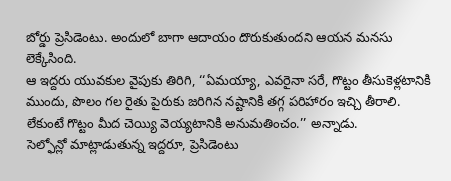బోర్డు ప్రెసిడెంటు. అందులో బాగా ఆదాయం దొరుకుతుందని ఆయన మనసు లెక్కేసింది.
ఆ ఇద్దరు యువకుల వైపుకు తిరిగి, ‘‘ఏమయ్యా, ఎవరైనా సరే, గొట్టం తీసుకెళ్లటానికి ముందు, పొలం గల రైతు పైరుకు జరిగిన నష్టానికి తగ్గ పరిహారం ఇచ్చి తీరాలి. లేకుంటే గొట్టం మీద చెయ్యి వెయ్యటానికి అనుమతించం.’’ అన్నాడు.
సెల్ఫోన్లో మాట్లాడుతున్న ఇద్దరూ, ప్రెసిడెంటు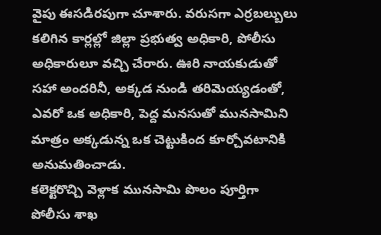వైపు ఈసడిరపుగా చూశారు. వరుసగా ఎర్రబల్బులు కలిగిన కార్లల్లో జిల్లా ప్రభుత్వ అధికారి, పోలీసు అధికారులూ వచ్చి చేరారు. ఊరి నాయకుడుతో సహా అందరినీ, అక్కడ నుండి తరిమెయ్యడంతో, ఎవరో ఒక అధికారి, పెద్ద మనసుతో మునసామిని మాత్రం అక్కడున్న ఒక చెట్టుకింద కూర్చోవటానికి అనుమతించాడు.
కలెక్టరొచ్చి వెళ్లాక మునసామి పొలం పూర్తిగా పోలీసు శాఖ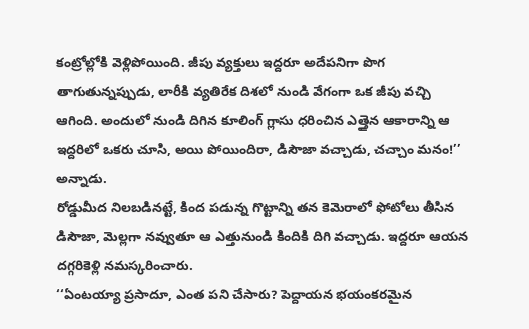కంట్రోల్లోకి వెళ్లిపోయింది. జీపు వ్యక్తులు ఇద్దరూ అదేపనిగా పొగ తాగుతున్నప్పుడు, లారీకి వ్యతిరేక దిశలో నుండి వేగంగా ఒక జీపు వచ్చి ఆగింది. అందులో నుండి దిగిన కూలింగ్ గ్లాసు ధరించిన ఎత్తైన ఆకారాన్ని ఆ ఇద్దరిలో ఒకరు చూసి, అయి పోయిందిరా, డిసౌజా వచ్చాడు, చచ్చాం మనం!’’ అన్నాడు.
రోడ్డుమీద నిలబడినట్టే, కింద పడున్న గొట్టాన్ని తన కెమెరాలో ఫోటోలు తీసిన డిసౌజా, మెల్లగా నవ్వుతూ ఆ ఎత్తునుండి కిందికి దిగి వచ్చాడు. ఇద్దరూ ఆయన దగ్గరికెళ్లి నమస్కరించారు.
‘‘ఏంటయ్యా ప్రసాదూ, ఎంత పని చేసారు? పెద్దాయన భయంకరమైన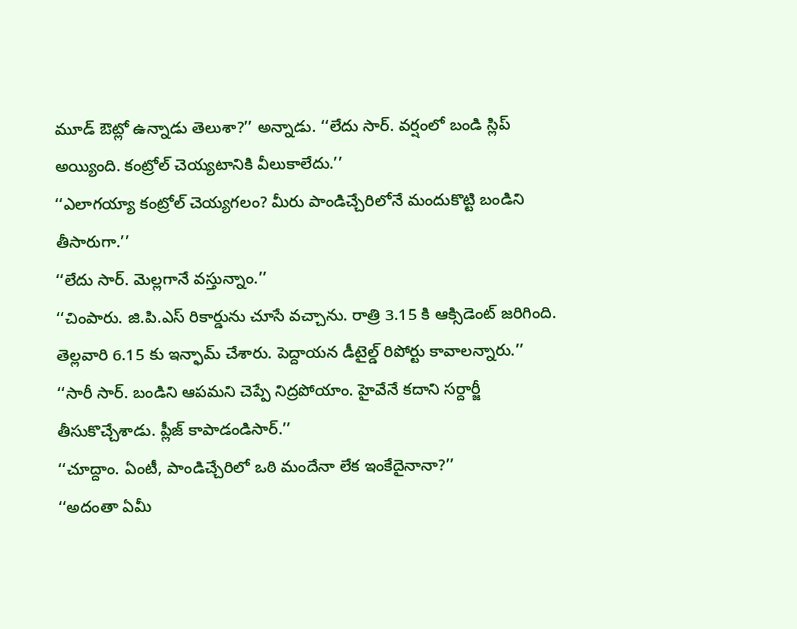మూడ్ ఔట్లో ఉన్నాడు తెలుశా?’’ అన్నాడు. ‘‘లేదు సార్. వర్షంలో బండి స్లిప్ అయ్యింది. కంట్రోల్ చెయ్యటానికి వీలుకాలేదు.’’
‘‘ఎలాగయ్యా కంట్రోల్ చెయ్యగలం? మీరు పాండిచ్చేరిలోనే మందుకొట్టి బండిని తీసారుగా.’’
‘‘లేదు సార్. మెల్లగానే వస్తున్నాం.’’
‘‘చింపారు. జి.పి.ఎస్ రికార్డును చూసే వచ్చాను. రాత్రి 3.15 కి ఆక్సిడెంట్ జరిగింది. తెల్లవారి 6.15 కు ఇన్ఫామ్ చేశారు. పెద్దాయన డీటైల్డ్ రిపోర్టు కావాలన్నారు.’’
‘‘సారీ సార్. బండిని ఆపమని చెప్పే నిద్రపోయాం. హైవేనే కదాని సర్దార్జీ తీసుకొచ్చేశాడు. ప్లీజ్ కాపాడండిసార్.’’
‘‘చూద్దాం. ఏంటీ, పాండిచ్చేరిలో ఒఠి మందేనా లేక ఇంకేదైనానా?’’
‘‘అదంతా ఏమీ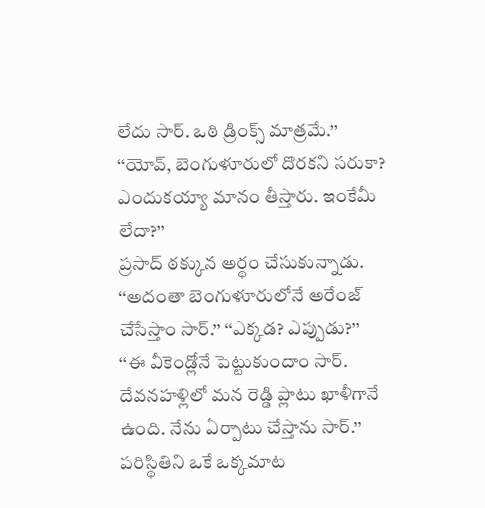లేదు సార్. ఒఠి డ్రింక్స్ మాత్రమే.’’
‘‘యోవ్, బెంగుళూరులో దొరకని సరుకా? ఎందుకయ్యా మానం తీస్తారు. ఇంకేమీ లేదా?’’
ప్రసాద్ ఠక్కున అర్థం చేసుకున్నాడు. ‘‘అదంతా బెంగుళూరులోనే అరేంజ్ చేసేస్తాం సార్.’’ ‘‘ఎక్కడ? ఎప్పుడు?’’
‘‘ఈ వీకెండ్లోనే పెట్టుకుందాం సార్. దేవనహళ్లిలో మన రెడ్డి ప్లాటు ఖాళీగానే ఉంది. నేను ఏర్పాటు చేస్తాను సార్.’’ పరిస్థితిని ఒకే ఒక్కమాట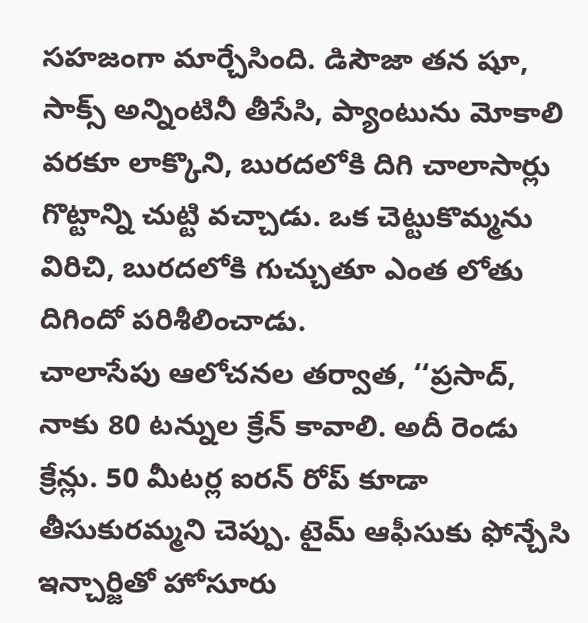సహజంగా మార్చేసింది. డిసౌజా తన షూ, సాక్స్ అన్నింటినీ తీసేసి, ప్యాంటును మోకాలి వరకూ లాక్కొని, బురదలోకి దిగి చాలాసార్లు గొట్టాన్ని చుట్టి వచ్చాడు. ఒక చెట్టుకొమ్మను విరిచి, బురదలోకి గుచ్చుతూ ఎంత లోతు దిగిందో పరిశీలించాడు.
చాలాసేపు ఆలోచనల తర్వాత, ‘‘ప్రసాద్, నాకు 80 టన్నుల క్రేన్ కావాలి. అదీ రెండు క్రేన్లు. 50 మీటర్ల ఐరన్ రోప్ కూడా తీసుకురమ్మని చెప్పు. టైమ్ ఆఫీసుకు ఫోన్చేసి ఇన్చార్జితో హోసూరు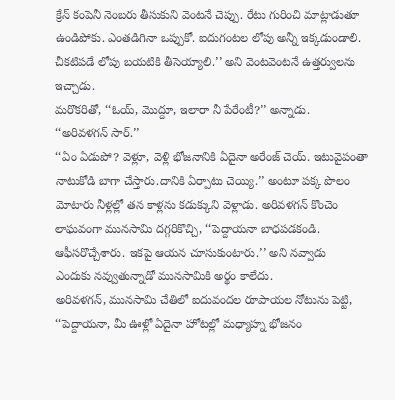క్రేన్ కంపెనీ నెంబరు తీసుకుని వెంటనే చెప్పు. రేటు గురించి మాట్లాడుతూ ఉండిపోకు. ఎంతడిగినా ఒప్పుకో. ఐదుగంటల లోపు అన్నీ ఇక్కడుండాలి. చీకటిపడే లోపు బయటికి తీసెయ్యాలి.’’ అని వెంటవెంటనే ఉత్తర్వులను ఇచ్చాడు.
మరొకరితో, ‘‘ఓయ్, మొద్దూ, ఇలారా నీ పేరేంటీ?’’ అన్నాడు.
‘‘అరివళగన్ సార్.’’
‘‘ఏం ఏడుపో? వెళ్లూ, వెళ్లి భోజనానికి ఏదైనా అరేంజ్ చెయ్. ఇటువైపంతా నాటుకోడి బాగా చేస్తారు.దానికి ఏర్పాటు చెయ్యి.’’ అంటూ పక్క పొలం మోటారు నీళ్లల్లో తన కాళ్లను కడుక్కుని వెళ్లాడు. అరివళగన్ కొంచెం లాఘవంగా మునసామి దగ్గరికొచ్చి, ‘‘పెద్దాయనా బాధపడకండి. ఆఫీసరొచ్చేశారు. ఇకపై ఆయన చూసుకుంటారు.’’ అని నవ్వాడు
ఎందుకు నవ్వుతున్నాడో మునసామికి అర్థం కాలేదు.
అరివళగన్, మునసామి చేతిలో ఐదువందల రూపాయల నోటును పెట్టి, ‘‘పెద్దాయనా, మీ ఊళ్లో ఏదైనా హోటల్లో మధ్యాహ్న భోజనం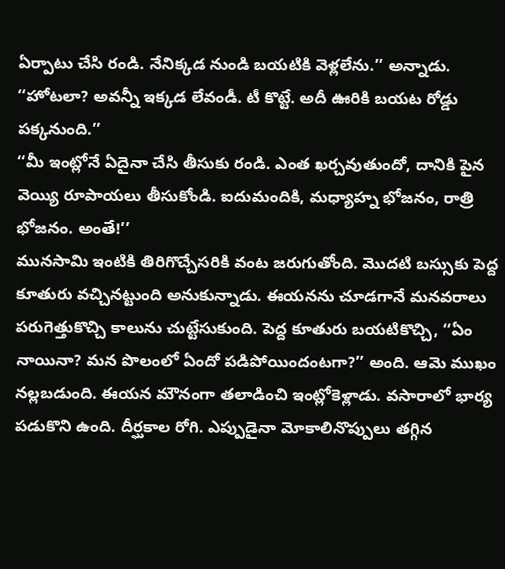ఏర్పాటు చేసి రండి. నేనిక్కడ నుండి బయటికి వెళ్లలేను.’’ అన్నాడు. ‘‘హోటలా? అవన్నీ ఇక్కడ లేవండీ. టీ కొట్టే. అదీ ఊరికి బయట రోడ్డు పక్కనుంది.’’
‘‘మీ ఇంట్లోనే ఏదైనా చేసి తీసుకు రండి. ఎంత ఖర్చవుతుందో, దానికి పైన వెయ్యి రూపాయలు తీసుకోండి. ఐదుమందికి, మధ్యాహ్న భోజనం, రాత్రి భోజనం. అంతే!’’
మునసామి ఇంటికి తిరిగొచ్చేసరికి వంట జరుగుతోంది. మొదటి బస్సుకు పెద్ద కూతురు వచ్చినట్టుంది అనుకున్నాడు. ఈయనను చూడగానే మనవరాలు పరుగెత్తుకొచ్చి కాలును చుట్టేసుకుంది. పెద్ద కూతురు బయటికొచ్చి, ‘‘ఏం నాయినా? మన పొలంలో ఏందో పడిపోయిందంటగా?’’ అంది. ఆమె ముఖం నల్లబడుంది. ఈయన మౌనంగా తలాడించి ఇంట్లోకెళ్లాడు. వసారాలో భార్య పడుకొని ఉంది. దీర్ఘకాల రోగి. ఎప్పుడైనా మోకాలినొప్పులు తగ్గిన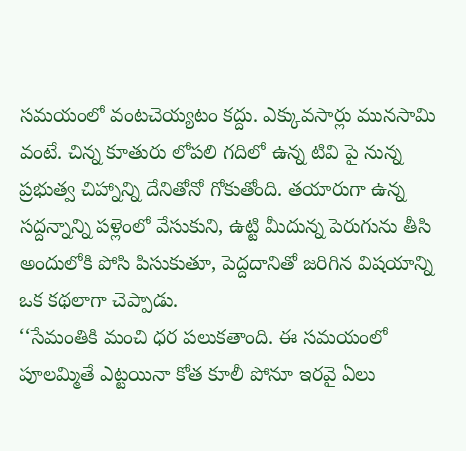సమయంలో వంటచెయ్యటం కద్దు. ఎక్కువసార్లు మునసామి వంటే. చిన్న కూతురు లోపలి గదిలో ఉన్న టివి పై నున్న ప్రభుత్వ చిహ్నాన్ని దేనితోనో గోకుతోంది. తయారుగా ఉన్న సద్దన్నాన్ని పళ్లెంలో వేసుకుని, ఉట్టి మీదున్న పెరుగును తీసి అందులోకి పోసి పిసుకుతూ, పెద్దదానితో జరిగిన విషయాన్ని ఒక కథలాగా చెప్పాడు.
‘‘సేమంతికి మంచి ధర పలుకతాంది. ఈ సమయంలో పూలమ్మితే ఎట్టయినా కోత కూలీ పోనూ ఇరవై ఏలు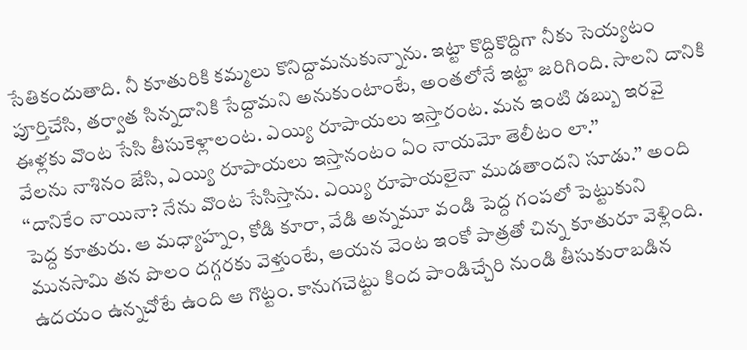సేతికందుతాది. నీ కూతురికి కమ్మలు కొనిద్దామనుకున్నాను. ఇట్టా కొద్దికొద్దిగా నీకు సెయ్యటం పూర్తిచేసి, తర్వాత సిన్నదానికి సేద్దామని అనుకుంటాంటే, అంతలోనే ఇట్టా జరిగింది. సాలని దానికి ఈళ్లకు వొంట సేసి తీసుకెళ్లాలంట. ఎయ్యి రూపాయలు ఇస్తారంట. మన ఇంటి డబ్బు ఇరవై వేలను నాశినం జేసి, ఎయ్యి రూపాయలు ఇస్తానంటం ఏం నాయమో తెలీటం లా.’’
‘‘దానికేం నాయినా? నేను వొంట సేసిస్తాను. ఎయ్యి రూపాయలైనా ముడతాందని సూడు.’’ అంది పెద్ద కూతురు. ఆ మధ్యాహ్నం, కోడి కూరా, వేడి అన్నమూ వండి పెద్ద గంపలో పెట్టుకుని మునసామి తన పొలం దగ్గరకు వెళ్తుంటే, ఆయన వెంట ఇంకో పాత్రతో చిన్న కూతురూ వెళ్లింది. ఉదయం ఉన్నచోటే ఉంది ఆ గొట్టం. కానుగచెట్టు కింద పాండిచ్చేరి నుండి తీసుకురాబడిన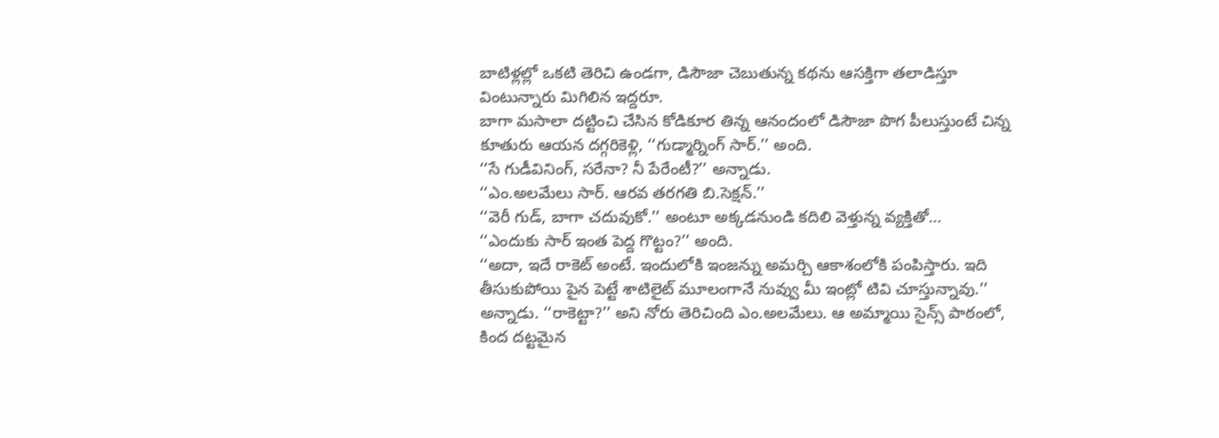బాటిళ్లల్లో ఒకటి తెరిచి ఉండగా, డిసౌజా చెబుతున్న కథను ఆసక్తిగా తలాడిస్తూ వింటున్నారు మిగిలిన ఇద్దరూ.
బాగా మసాలా దట్టించి చేసిన కోడికూర తిన్న ఆనందంలో డిసౌజా పొగ పీలుస్తుంటే చిన్న కూతురు ఆయన దగ్గరికెళ్లి, ‘‘గుడ్మార్నింగ్ సార్.’’ అంది.
‘‘సే గుడీవినింగ్, సరేనా? నీ పేరేంటీ?’’ అన్నాడు.
‘‘ఎం.అలమేలు సార్. ఆరవ తరగతి బి.సెక్షన్.’’
‘‘వెరీ గుడ్, బాగా చదువుకో.’’ అంటూ అక్కడనుండి కదిలి వెళ్తున్న వ్యక్తితో…
‘‘ఎందుకు సార్ ఇంత పెద్ద గొట్టం?’’ అంది.
‘‘అదా, ఇదే రాకెట్ అంటే. ఇందులోకి ఇంజన్ను అమర్చి ఆకాశంలోకి పంపిస్తారు. ఇది తీసుకుపోయి పైన పెట్టే శాటిలైట్ మూలంగానే నువ్వు మీ ఇంట్లో టివి చూస్తున్నావు.’’ అన్నాడు. ‘‘రాకెట్టా?’’ అని నోరు తెరిచింది ఎం.అలమేలు. ఆ అమ్మాయి సైన్స్ పాఠంలో, కింద దట్టమైన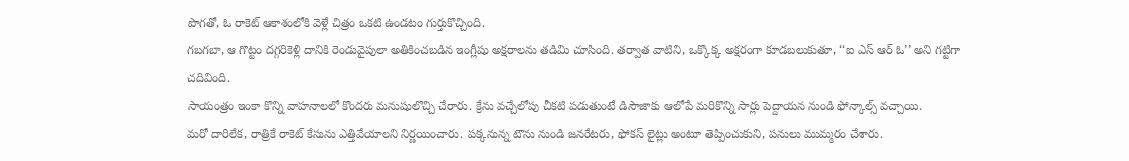పొగతో, ఓ రాకెట్ ఆకాశంలోకి వెళ్లే చిత్రం ఒకటి ఉండటం గుర్తుకొచ్చింది.
గబగబా, ఆ గొట్టం దగ్గరికెళ్లి దానికి రెండువైపులా అతికించబడిన ఇంగ్లీషు అక్షరాలను తడిమి చూసింది. తర్వాత వాటిని, ఒక్కొక్క అక్షరంగా కూడబలుకుతూ, ‘‘ఐ ఎస్ ఆర్ ఓ’’ అని గట్టిగా చదివింది.
సాయంత్రం ఇంకా కొన్ని వాహనాలలో కొందరు మనుషులొచ్చి చేరారు. క్రేను వచ్చేలోపు చీకటి పడుతుంటే డిసౌజాకు ఆలోపే మరికొన్ని సార్లు పెద్దాయన నుండి ఫోన్కాల్స్ వచ్చాయి.
మరో దారిలేక, రాత్రికే రాకెట్ కేసును ఎత్తివేయాలని నిర్ణయించారు. పక్కనున్న టౌను నుండి జనరేటరు, ఫోకస్ లైట్లు అంటూ తెప్పించుకుని, పనులు ముమ్మరం చేశారు.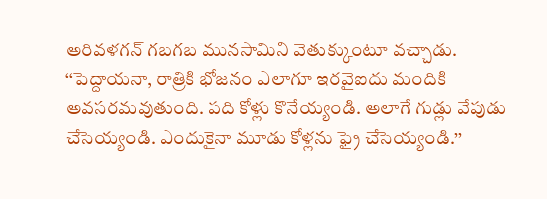అరివళగన్ గబగబ మునసామిని వెతుక్కుంటూ వచ్చాడు. ‘‘పెద్దాయనా, రాత్రికి భోజనం ఎలాగూ ఇరవైఐదు మందికి అవసరమవుతుంది. పది కోళ్లు కొనేయ్యండి. అలాగే గుడ్లు వేపుడు చేసెయ్యండి. ఎందుకైనా మూడు కోళ్లను ఫ్రై చేసెయ్యండి.’’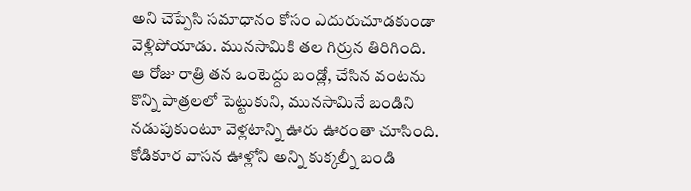అని చెప్పేసి సమాధానం కోసం ఎదురుచూడకుండా వెళ్లిపోయాడు. మునసామికి తల గిర్రున తిరిగింది.
ఆ రోజు రాత్రి తన ఒంటెద్దు బండ్లో, చేసిన వంటను కొన్ని పాత్రలలో పెట్టుకుని, మునసామినే బండిని నడుపుకుంటూ వెళ్లటాన్ని ఊరు ఊరంతా చూసింది. కోడికూర వాసన ఊళ్లోని అన్ని కుక్కల్నీ బండి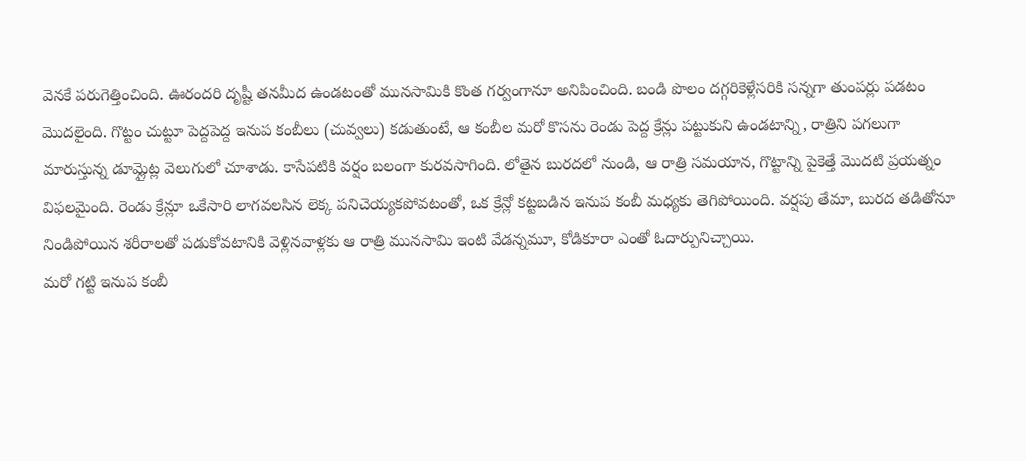వెనకే పరుగెత్తించింది. ఊరందరి దృష్టీ తనమీద ఉండటంతో మునసామికి కొంత గర్వంగానూ అనిపించింది. బండి పొలం దగ్గరికెళ్లేసరికి సన్నగా తుంపర్లు పడటం మొదలైంది. గొట్టం చుట్టూ పెద్దపెద్ద ఇనుప కంబీలు (చువ్వలు) కడుతుంటే, ఆ కంబీల మరో కొసను రెండు పెద్ద క్రేన్లు పట్టుకుని ఉండటాన్ని, రాత్రిని పగలుగా మారుస్తున్న డూమ్లైట్ల వెలుగులో చూశాడు. కాసేపటికి వర్షం బలంగా కురవసాగింది. లోతైన బురదలో నుండి, ఆ రాత్రి సమయాన, గొట్టాన్ని పైకెత్తే మొదటి ప్రయత్నం విఫలమైంది. రెండు క్రేన్లూ ఒకేసారి లాగవలసిన లెక్క పనిచెయ్యకపోవటంతో, ఒక క్రేన్లో కట్టబడిన ఇనుప కంబీ మధ్యకు తెగిపోయింది. వర్షపు తేమా, బురద తడితోనూ నిండిపోయిన శరీరాలతో పడుకోవటానికి వెళ్లినవాళ్లకు ఆ రాత్రి మునసామి ఇంటి వేడన్నమూ, కోడికూరా ఎంతో ఓదార్పునిచ్చాయి.
మరో గట్టి ఇనుప కంబీ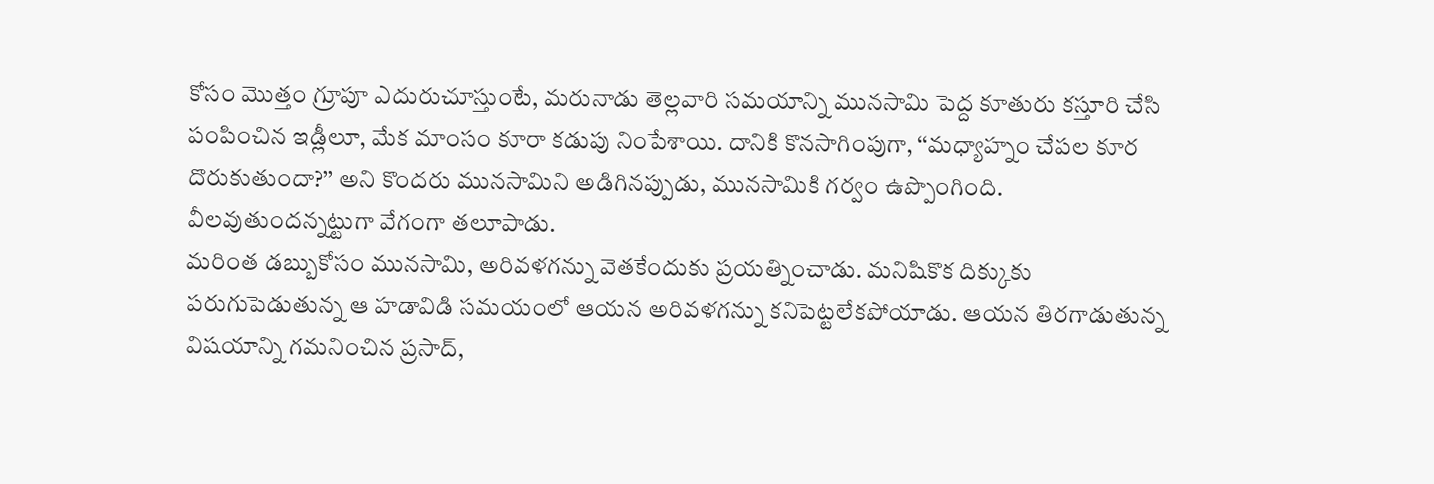కోసం మొత్తం గ్రూపూ ఎదురుచూస్తుంటే, మరునాడు తెల్లవారి సమయాన్ని మునసామి పెద్ద కూతురు కస్తూరి చేసి పంపించిన ఇడ్లీలూ, మేక మాంసం కూరా కడుపు నింపేశాయి. దానికి కొనసాగింపుగా, ‘‘మధ్యాహ్నం చేపల కూర దొరుకుతుందా?’’ అని కొందరు మునసామిని అడిగినప్పుడు, మునసామికి గర్వం ఉప్పొంగింది. వీలవుతుందన్నట్టుగా వేగంగా తలూపాడు.
మరింత డబ్బుకోసం మునసామి, అరివళగన్ను వెతకేందుకు ప్రయత్నించాడు. మనిషికొక దిక్కుకు పరుగుపెడుతున్న ఆ హడావిడి సమయంలో ఆయన అరివళగన్ను కనిపెట్టలేకపోయాడు. ఆయన తిరగాడుతున్న విషయాన్ని గమనించిన ప్రసాద్,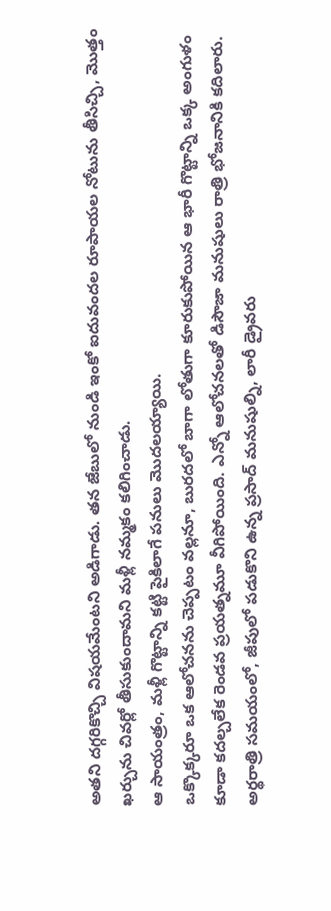అతని దగ్గరికొచ్చి విషయమేంటని అడిగాడు. తన జేబులో నుండి ఇంకో ఐదువందల రూపాయల నోటును తీసిచ్చి, మొత్తం ఖర్చును చివర్లో తీసుకుందామని మళ్లీ నమ్మకం కలిగించాడు.
ఆ సాయంత్రం, మళ్లీ గొట్టాన్ని కట్టి పైకిలాగే పనులు మొదలయ్యాయి.
ఒక్కొక్కరూ ఒక ఆలోచనను చెప్పటం వల్లనూ, బురదలో బాగా లోతుగా కూరుకుపోయిన ఆ భారీ గొట్టాన్ని ఒక్క అంగుళం కూడా కదల్చలేక రెండవ ప్రయత్నమూ వీగిపోయింది. ఎన్నో ఆలోచనలతో డిసౌజా మనుషులు రాత్రి భోజనానికి కదిలారు.
అర్థరాత్రి సమయంలో, జీపులో పడుకొని ఉన్న ప్రసాద్ మనుషుల్ని, లారీ డ్రైవరు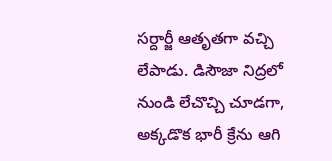సర్దార్జీ ఆతృతగా వచ్చి లేపాడు. డిసౌజా నిద్రలో నుండి లేచొచ్చి చూడగా, అక్కడొక భారీ క్రేను ఆగి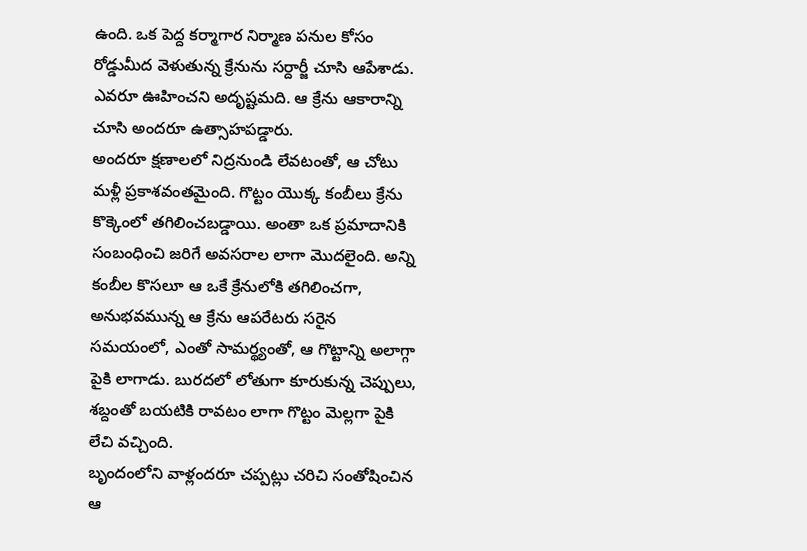ఉంది. ఒక పెద్ద కర్మాగార నిర్మాణ పనుల కోసం రోడ్డుమీద వెళుతున్న క్రేనును సర్దార్జీ చూసి ఆపేశాడు. ఎవరూ ఊహించని అదృష్టమది. ఆ క్రేను ఆకారాన్ని చూసి అందరూ ఉత్సాహపడ్డారు.
అందరూ క్షణాలలో నిద్రనుండి లేవటంతో, ఆ చోటు మళ్లీ ప్రకాశవంతమైంది. గొట్టం యొక్క కంబీలు క్రేను కొక్కెంలో తగిలించబడ్డాయి. అంతా ఒక ప్రమాదానికి సంబంధించి జరిగే అవసరాల లాగా మొదలైంది. అన్ని కంబీల కొసలూ ఆ ఒకే క్రేనులోకి తగిలించగా, అనుభవమున్న ఆ క్రేను ఆపరేటరు సరైన సమయంలో, ఎంతో సామర్థ్యంతో, ఆ గొట్టాన్ని అలాగ్గా పైకి లాగాడు. బురదలో లోతుగా కూరుకున్న చెప్పులు, శబ్దంతో బయటికి రావటం లాగా గొట్టం మెల్లగా పైకి లేచి వచ్చింది.
బృందంలోని వాళ్లందరూ చప్పట్లు చరిచి సంతోషించిన ఆ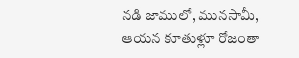నడి జాములో, మునసామీ, ఆయన కూతుళ్లూ రోజంతా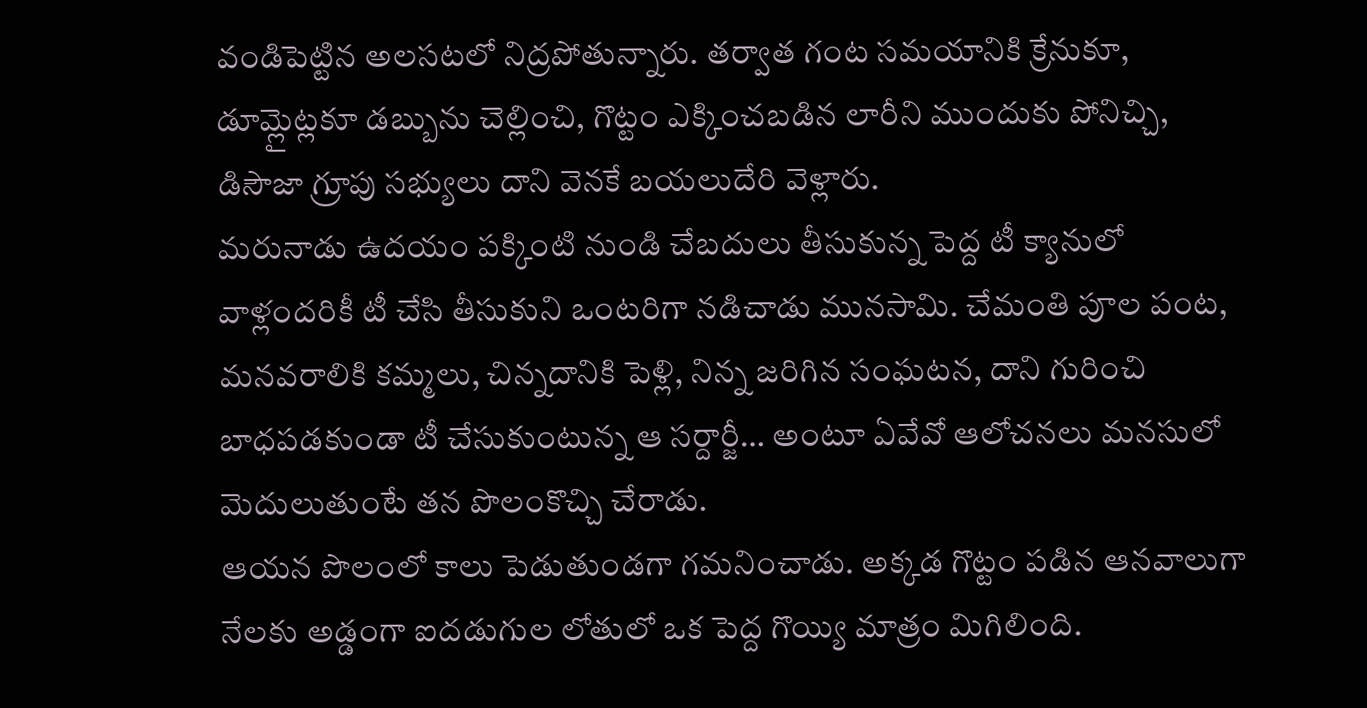వండిపెట్టిన అలసటలో నిద్రపోతున్నారు. తర్వాత గంట సమయానికి క్రేనుకూ, డూమ్లైట్లకూ డబ్బును చెల్లించి, గొట్టం ఎక్కించబడిన లారీని ముందుకు పోనిచ్చి, డిసౌజా గ్రూపు సభ్యులు దాని వెనకే బయలుదేరి వెళ్లారు.
మరునాడు ఉదయం పక్కింటి నుండి చేబదులు తీసుకున్న పెద్ద టీ క్యానులో వాళ్లందరికీ టీ చేసి తీసుకుని ఒంటరిగా నడిచాడు మునసామి. చేమంతి పూల పంట, మనవరాలికి కమ్మలు, చిన్నదానికి పెళ్లి, నిన్న జరిగిన సంఘటన, దాని గురించి బాధపడకుండా టీ చేసుకుంటున్న ఆ సర్దార్జీ… అంటూ ఏవేవో ఆలోచనలు మనసులో మెదులుతుంటే తన పొలంకొచ్చి చేరాడు.
ఆయన పొలంలో కాలు పెడుతుండగా గమనించాడు. అక్కడ గొట్టం పడిన ఆనవాలుగా నేలకు అడ్డంగా ఐదడుగుల లోతులో ఒక పెద్ద గొయ్యి మాత్రం మిగిలింది.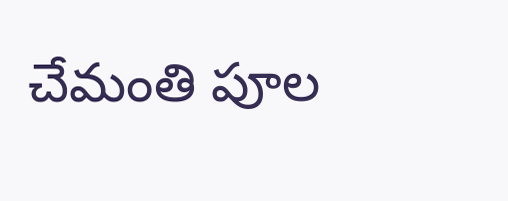చేమంతి పూల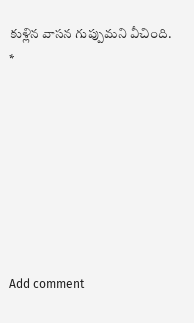కుళ్లిన వాసన గుప్పుమని వీచింది.
*








Add comment